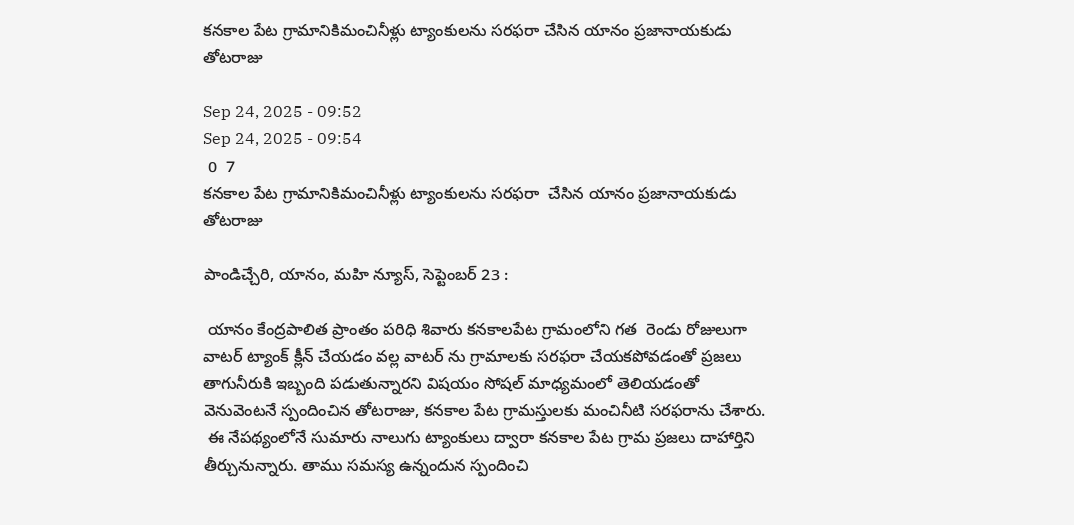కనకాల పేట గ్రామానికిమంచినీళ్లు ట్యాంకులను సరఫరా చేసిన యానం ప్రజానాయకుడు తోటరాజు

Sep 24, 2025 - 09:52
Sep 24, 2025 - 09:54
 0  7
కనకాల పేట గ్రామానికిమంచినీళ్లు ట్యాంకులను సరఫరా  చేసిన యానం ప్రజానాయకుడు తోటరాజు

పాండిచ్చేరి, యానం, మహి న్యూస్, సెప్టెంబర్ 23 :

 యానం కేంద్రపాలిత ప్రాంతం పరిధి శివారు కనకాలపేట గ్రామంలోని గత  రెండు రోజులుగా వాటర్ ట్యాంక్ క్లీన్ చేయడం వల్ల వాటర్ ను గ్రామాలకు సరఫరా చేయకపోవడంతో ప్రజలు తాగునీరుకి ఇబ్బంది పడుతున్నారని విషయం సోషల్ మాధ్యమంలో తెలియడంతో వెనువెంటనే స్పందించిన తోటరాజు, కనకాల పేట గ్రామస్తులకు మంచినీటి సరఫరాను చేశారు.
 ఈ నేపథ్యంలోనే సుమారు నాలుగు ట్యాంకులు ద్వారా కనకాల పేట గ్రామ ప్రజలు దాహార్తిని తీర్చునున్నారు. తాము సమస్య ఉన్నందున స్పందించి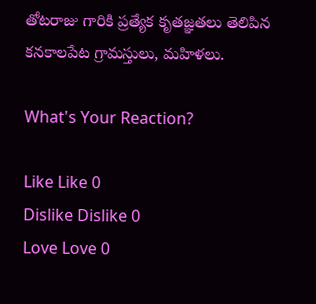తోటరాజు గారికి ప్రత్యేక కృతజ్ఞతలు తెలిపిన కనకాలపేట గ్రామస్తులు, మహిళలు.

What's Your Reaction?

Like Like 0
Dislike Dislike 0
Love Love 0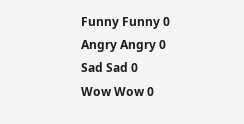Funny Funny 0
Angry Angry 0
Sad Sad 0
Wow Wow 0